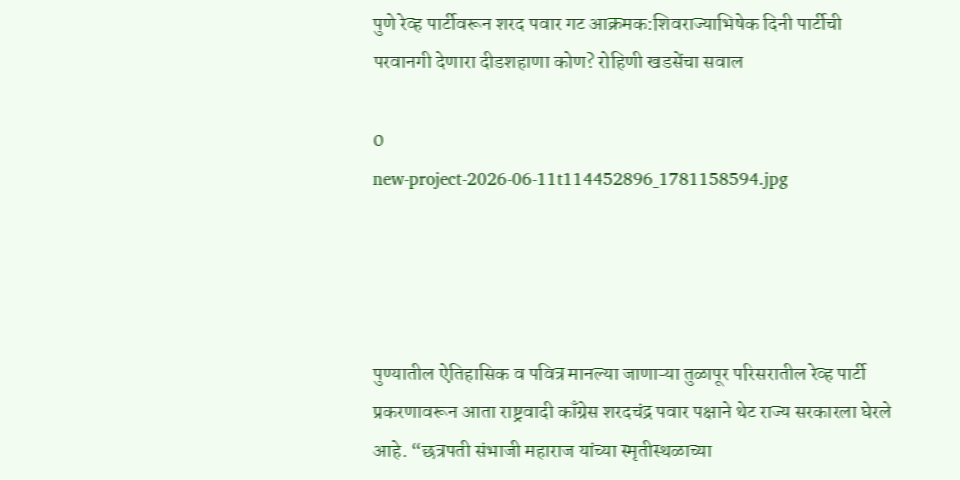पुणे रेव्ह पार्टीवरून शरद पवार गट आक्रमक:शिवराज्याभिषेक दिनी पार्टीची परवानगी देणारा दीडशहाणा कोण? रोहिणी खडसेंचा सवाल

0
new-project-2026-06-11t114452896_1781158594.jpg




पुण्यातील ऐतिहासिक व पवित्र मानल्या जाणाऱ्या तुळापूर परिसरातील रेव्ह पार्टी प्रकरणावरून आता राष्ट्रवादी काँग्रेस शरदचंद्र पवार पक्षाने थेट राज्य सरकारला घेरले आहे. “छत्रपती संभाजी महाराज यांच्या स्मृतीस्थळाच्या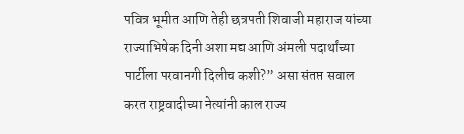पवित्र भूमीत आणि तेही छत्रपती शिवाजी महाराज यांच्या राज्याभिषेक दिनी अशा मद्य आणि अंमली पदार्थांच्या पार्टीला परवानगी दिलीच कशी?” असा संतप्त सवाल करत राष्ट्रवादीच्या नेत्यांनी काल राज्य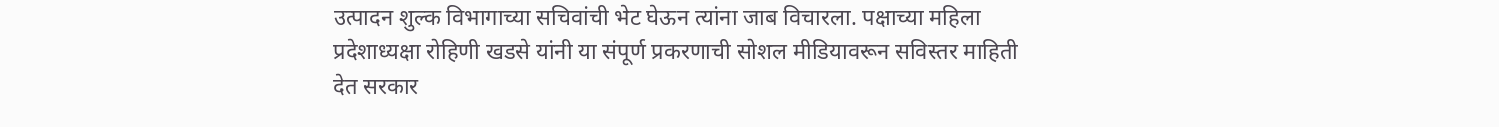उत्पादन शुल्क विभागाच्या सचिवांची भेट घेऊन त्यांना जाब विचारला. पक्षाच्या महिला प्रदेशाध्यक्षा रोहिणी खडसे यांनी या संपूर्ण प्रकरणाची सोशल मीडियावरून सविस्तर माहिती देत सरकार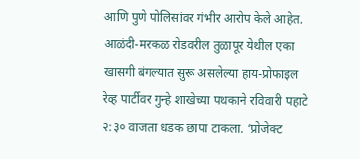आणि पुणे पोलिसांवर गंभीर आरोप केले आहेत. आळंदी-मरकळ रोडवरील तुळापूर येथील एका खासगी बंगल्यात सुरू असलेल्या हाय-प्रोफाइल रेव्ह पार्टीवर गुन्हे शाखेच्या पथकाने रविवारी पहाटे २:३० वाजता धडक छापा टाकला. ‘प्रोजेक्ट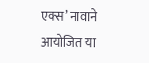एक्स’ नावाने आयोजित या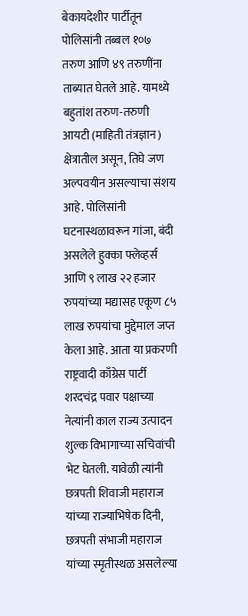बेकायदेशीर पार्टीतून पोलिसांनी तब्बल १०७ तरुण आणि ४९ तरुणींना ताब्यात घेतले आहे. यामध्ये बहुतांश तरुण-तरुणी आयटी (माहिती तंत्रज्ञान) क्षेत्रातील असून, तिघे जण अल्पवयीन असल्याचा संशय आहे. पोलिसांनी घटनास्थळावरून गांजा, बंदी असलेले हुक्का फ्लेव्हर्स आणि ९ लाख २२ हजार रुपयांच्या मद्यासह एकूण ८५ लाख रुपयांचा मुद्देमाल जप्त केला आहे. आता या प्रकरणी राष्ट्रवादी काँग्रेस पार्टी शरदचंद्र पवार पक्षाच्या नेत्यांनी काल राज्य उत्पादन शुल्क विभागाच्या सचिवांची भेट घेतली. यावेळी त्यांनी छत्रपती शिवाजी महाराज यांच्या राज्याभिषेक दिनी, छत्रपती संभाजी महाराज यांच्या स्मृतीस्थळ असलेल्या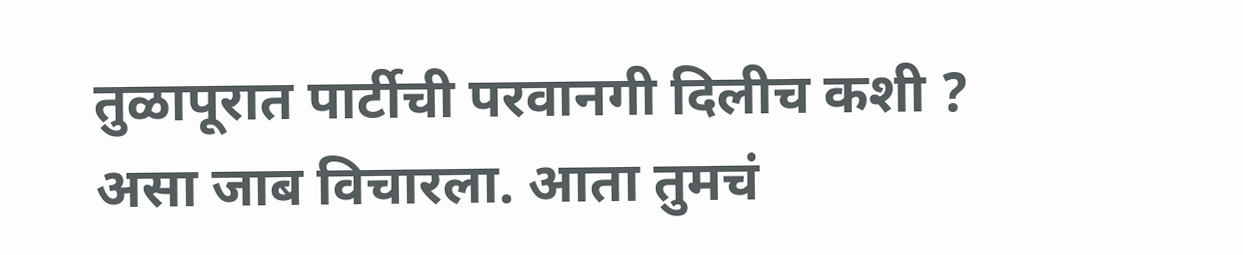तुळापूरात पार्टीची परवानगी दिलीच कशी ? असा जाब विचारला. आता तुमचं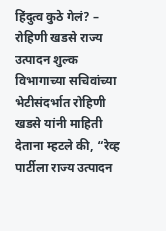हिंदुत्व कुठे गेलं? – रोहिणी खडसे राज्य उत्पादन शुल्क विभागाच्या सचिवांच्या भेटीसंदर्भात रोहिणी खडसे यांनी माहिती देताना म्हटले की, “रेव्ह पार्टीला राज्य उत्पादन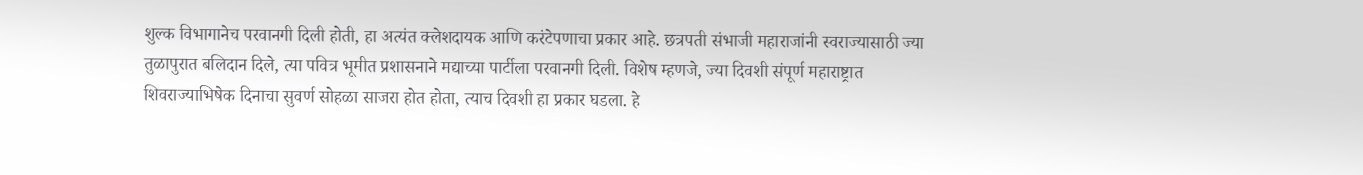शुल्क विभागानेच परवानगी दिली होती, हा अत्यंत क्लेशदायक आणि करंटेपणाचा प्रकार आहे. छत्रपती संभाजी महाराजांनी स्वराज्यासाठी ज्या तुळापुरात बलिदान दिले, त्या पवित्र भूमीत प्रशासनाने मद्याच्या पार्टीला परवानगी दिली. विशेष म्हणजे, ज्या दिवशी संपूर्ण महाराष्ट्रात शिवराज्याभिषेक दिनाचा सुवर्ण सोहळा साजरा होत होता, त्याच दिवशी हा प्रकार घडला. हे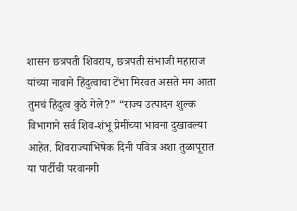शासन छत्रपती शिवराय, छत्रपती संभाजी महाराज यांच्या नावाने हिंदुत्वाचा टेंभा मिरवत असते मग आता तुमचं हिंदुत्व कुठे गेले?” “राज्य उत्पादन शुल्क विभागाने सर्व शिव-शंभू प्रेमींच्या भावना दुखावल्या आहेत. शिवराज्याभिषेक दिनी पवित्र अशा तुळापूरात या पार्टीची परवानगी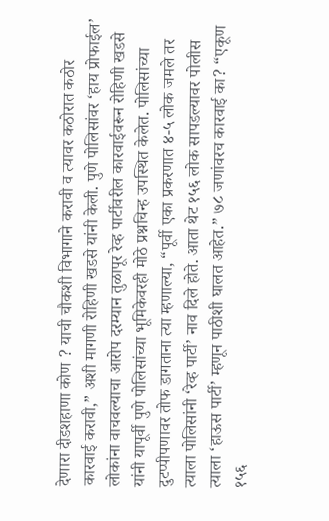देणारा दीडशहाणा कोण ? याची चौकशी विभागाने करावी व त्यावर कठोरात कठोर कारवाई करावी,” अशी मागणी रोहिणी खडसे यांनी केली. पुणे पोलिसांवर ‘हाय प्रोफाईल’ लोकांना वाचवल्याचा आरोप दरम्यान तुळापूर रेव्ह पार्टीवरील कारवाईवरून रोहिणी खडसे यांनी यापूर्वी पुणे पोलिसांच्या भूमिकेवरही मोठे प्रश्नचिन्ह उपस्थित केलेत. पोलिसांच्या दुटप्पीपणावर तोफ डागताना त्या म्हणाल्या, “पूर्वी एका प्रकरणात ४-५ लोक जमले तर त्याला पोलिसांनी ‘रेव्ह पार्टी’ नाव दिले होते. आता थेट १५६ लोक सापडल्यावर पोलीस त्याला ‘हाऊस पार्टी’ म्हणून पाठीशी घालत आहेत.” ७८ जणांवरच कारवाई का? “एकूण १५६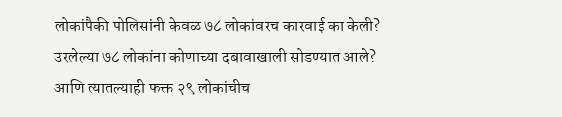लोकांपैकी पोलिसांनी केवळ ७८ लोकांवरच कारवाई का केली? उरलेल्या ७८ लोकांना कोणाच्या दबावाखाली सोडण्यात आले? आणि त्यातल्याही फक्त २९ लोकांचीच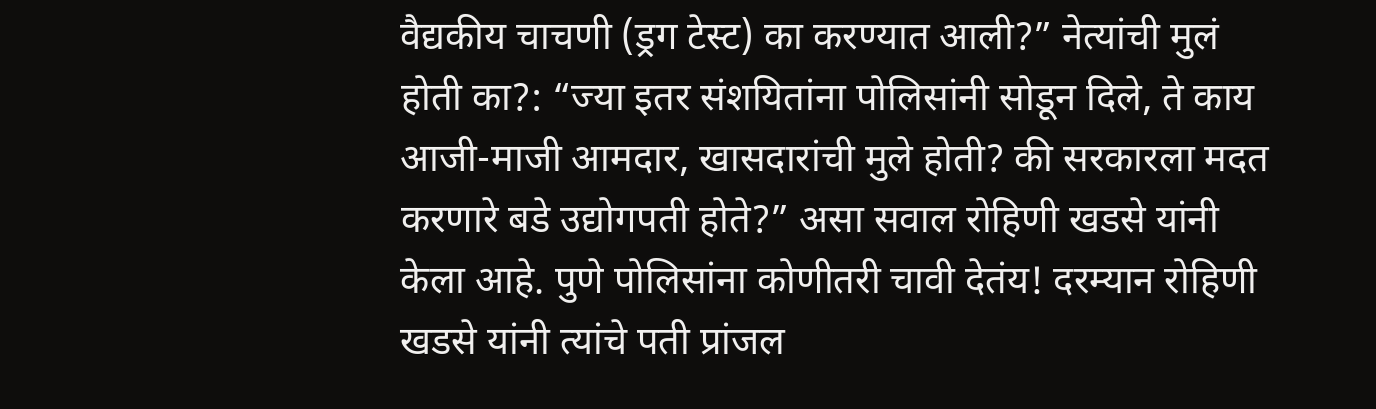वैद्यकीय चाचणी (ड्रग टेस्ट) का करण्यात आली?” नेत्यांची मुलं होती का?: “ज्या इतर संशयितांना पोलिसांनी सोडून दिले, ते काय आजी-माजी आमदार, खासदारांची मुले होती? की सरकारला मदत करणारे बडे उद्योगपती होते?” असा सवाल रोहिणी खडसे यांनी केला आहे. पुणे पोलिसांना कोणीतरी चावी देतंय! दरम्यान रोहिणी खडसे यांनी त्यांचे पती प्रांजल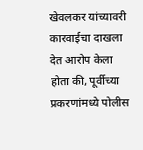खेवलकर यांच्यावरी कारवाईचा दाखला देत आरोप केला होता की, पूर्वीच्या प्रकरणांमध्ये पोलीस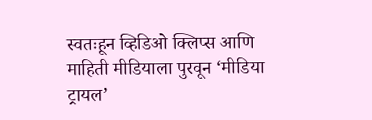स्वतःहून व्हिडिओ क्लिप्स आणि माहिती मीडियाला पुरवून ‘मीडिया ट्रायल’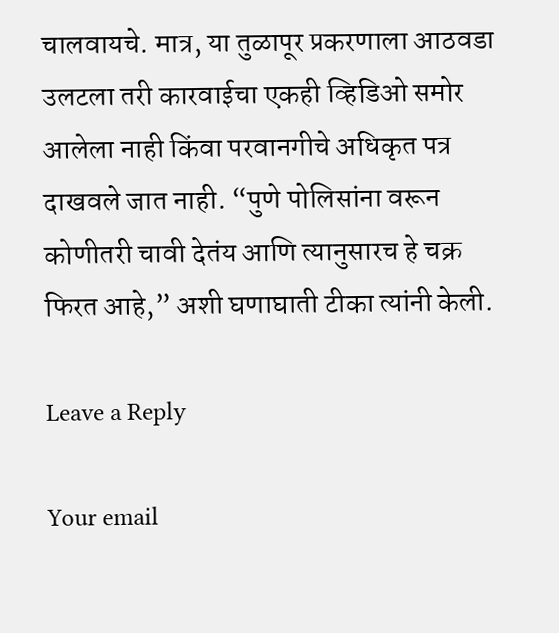चालवायचे. मात्र, या तुळापूर प्रकरणाला आठवडा उलटला तरी कारवाईचा एकही व्हिडिओ समोर आलेला नाही किंवा परवानगीचे अधिकृत पत्र दाखवले जात नाही. “पुणे पोलिसांना वरून कोणीतरी चावी देतंय आणि त्यानुसारच हे चक्र फिरत आहे,” अशी घणाघाती टीका त्यांनी केली.

Leave a Reply

Your email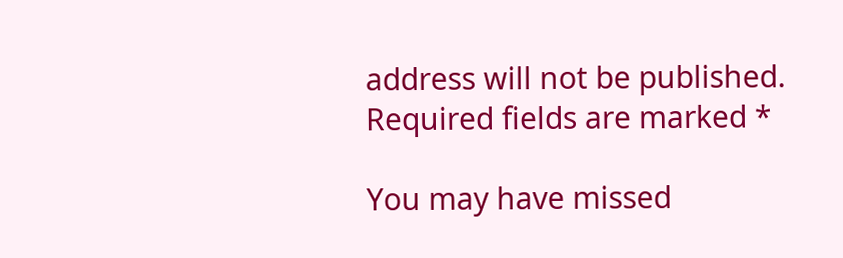address will not be published. Required fields are marked *

You may have missed